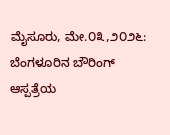ಮೈಸೂರು, ಮೇ.೦೩,೨೦೨೬: ಬೆಂಗಳೂರಿನ ಬೌರಿಂಗ್ ಆಸ್ಪತ್ರೆಯ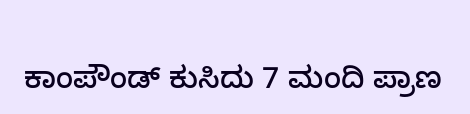ಕಾಂಪೌಂಡ್ ಕುಸಿದು 7 ಮಂದಿ ಪ್ರಾಣ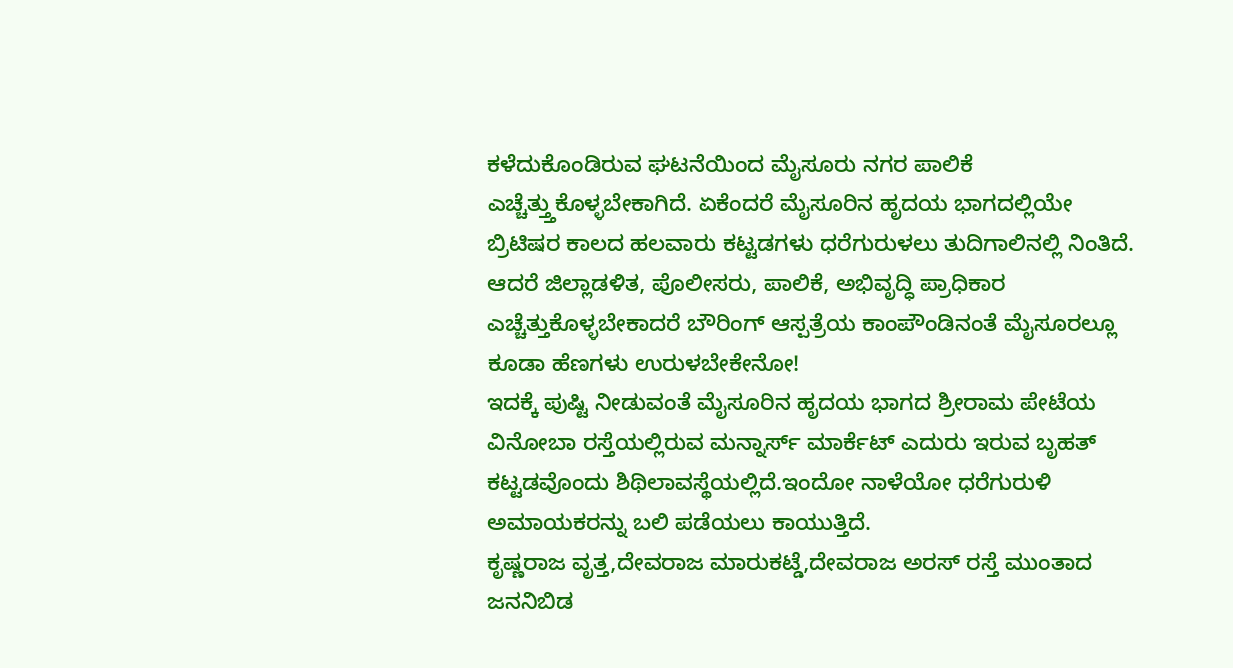ಕಳೆದುಕೊಂಡಿರುವ ಘಟನೆಯಿಂದ ಮೈಸೂರು ನಗರ ಪಾಲಿಕೆ ಎಚ್ಚೆತ್ತ್ತುಕೊಳ್ಳಬೇಕಾಗಿದೆ. ಏಕೆಂದರೆ ಮೈಸೂರಿನ ಹೃದಯ ಭಾಗದಲ್ಲಿಯೇ ಬ್ರಿಟಿಷರ ಕಾಲದ ಹಲವಾರು ಕಟ್ಟಡಗಳು ಧರೆಗುರುಳಲು ತುದಿಗಾಲಿನಲ್ಲಿ ನಿಂತಿದೆ.
ಆದರೆ ಜಿಲ್ಲಾಡಳಿತ, ಪೊಲೀಸರು, ಪಾಲಿಕೆ, ಅಭಿವೃದ್ಧಿ ಪ್ರಾಧಿಕಾರ ಎಚ್ಚೆತ್ತುಕೊಳ್ಳಬೇಕಾದರೆ ಬೌರಿಂಗ್ ಆಸ್ಪತ್ರೆಯ ಕಾಂಪೌಂಡಿನಂತೆ ಮೈಸೂರಲ್ಲೂ ಕೂಡಾ ಹೆಣಗಳು ಉರುಳಬೇಕೇನೋ!
ಇದಕ್ಕೆ ಪುಷ್ಟಿ ನೀಡುವಂತೆ ಮೈಸೂರಿನ ಹೃದಯ ಭಾಗದ ಶ್ರೀರಾಮ ಪೇಟೆಯ ವಿನೋಬಾ ರಸ್ತೆಯಲ್ಲಿರುವ ಮನ್ನಾರ್ಸ್ ಮಾರ್ಕೆಟ್ ಎದುರು ಇರುವ ಬೃಹತ್ ಕಟ್ಟಡವೊಂದು ಶಿಥಿಲಾವಸ್ಥೆಯಲ್ಲಿದೆ.ಇಂದೋ ನಾಳೆಯೋ ಧರೆಗುರುಳಿ ಅಮಾಯಕರನ್ನು ಬಲಿ ಪಡೆಯಲು ಕಾಯುತ್ತಿದೆ.
ಕೃಷ್ಣರಾಜ ವೃತ್ತ,ದೇವರಾಜ ಮಾರುಕಟ್ಡೆ,ದೇವರಾಜ ಅರಸ್ ರಸ್ತೆ ಮುಂತಾದ ಜನನಿಬಿಡ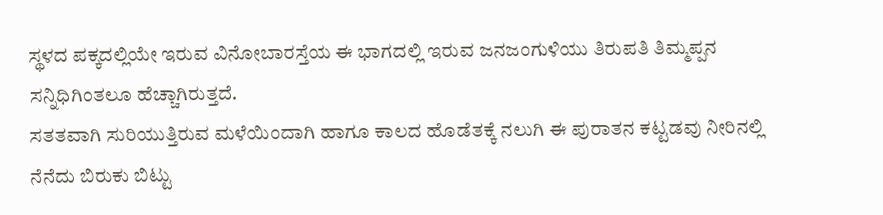ಸ್ಥಳದ ಪಕ್ಕದಲ್ಲಿಯೇ ಇರುವ ವಿನೋಬಾರಸ್ತೆಯ ಈ ಭಾಗದಲ್ಲಿ ಇರುವ ಜನಜಂಗುಳಿಯು ತಿರುಪತಿ ತಿಮ್ಮಪ್ಪನ ಸನ್ನಿಧಿಗಿಂತಲೂ ಹೆಚ್ಚಾಗಿರುತ್ತದೆ.
ಸತತವಾಗಿ ಸುರಿಯುತ್ತಿರುವ ಮಳೆಯಿಂದಾಗಿ ಹಾಗೂ ಕಾಲದ ಹೊಡೆತಕ್ಕೆ ನಲುಗಿ ಈ ಪುರಾತನ ಕಟ್ಟಡವು ನೀರಿನಲ್ಲಿ ನೆನೆದು ಬಿರುಕು ಬಿಟ್ಟು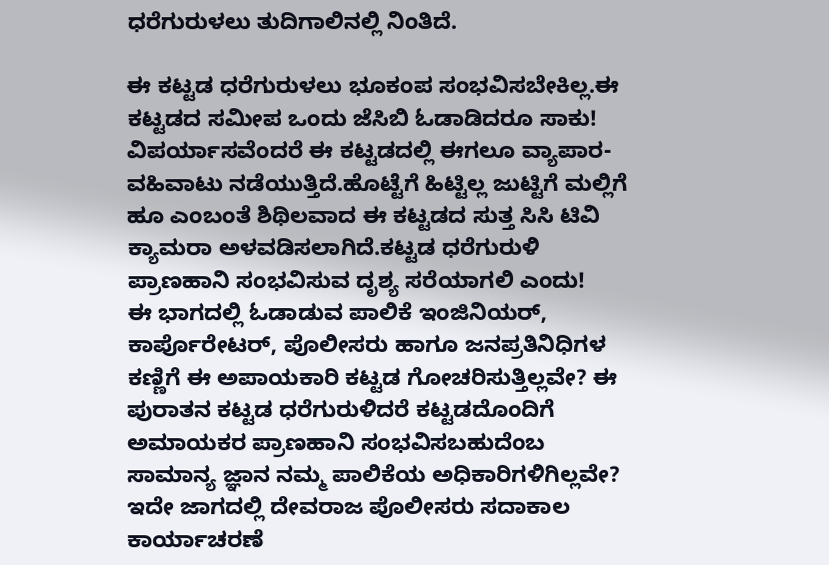ಧರೆಗುರುಳಲು ತುದಿಗಾಲಿನಲ್ಲಿ ನಿಂತಿದೆ.

ಈ ಕಟ್ಟಡ ಧರೆಗುರುಳಲು ಭೂಕಂಪ ಸಂಭವಿಸಬೇಕಿಲ್ಲ.ಈ ಕಟ್ಟಡದ ಸಮೀಪ ಒಂದು ಜೆಸಿಬಿ ಓಡಾಡಿದರೂ ಸಾಕು!
ವಿಪರ್ಯಾಸವೆಂದರೆ ಈ ಕಟ್ಟಡದಲ್ಲಿ ಈಗಲೂ ವ್ಯಾಪಾರ-ವಹಿವಾಟು ನಡೆಯುತ್ತಿದೆ.ಹೊಟ್ಟೆಗೆ ಹಿಟ್ಟಿಲ್ಲ ಜುಟ್ಟಿಗೆ ಮಲ್ಲಿಗೆ ಹೂ ಎಂಬಂತೆ ಶಿಥಿಲವಾದ ಈ ಕಟ್ಟಡದ ಸುತ್ತ ಸಿಸಿ ಟಿವಿ ಕ್ಯಾಮರಾ ಅಳವಡಿಸಲಾಗಿದೆ.ಕಟ್ಟಡ ಧರೆಗುರುಳಿ ಪ್ರಾಣಹಾನಿ ಸಂಭವಿಸುವ ದೃಶ್ಯ ಸರೆಯಾಗಲಿ ಎಂದು!
ಈ ಭಾಗದಲ್ಲಿ ಓಡಾಡುವ ಪಾಲಿಕೆ ಇಂಜಿನಿಯರ್, ಕಾರ್ಪೊರೇಟರ್, ಪೊಲೀಸರು ಹಾಗೂ ಜನಪ್ರತಿನಿಧಿಗಳ ಕಣ್ಣಿಗೆ ಈ ಅಪಾಯಕಾರಿ ಕಟ್ಟಡ ಗೋಚರಿಸುತ್ತಿಲ್ಲವೇ? ಈ ಪುರಾತನ ಕಟ್ಟಡ ಧರೆಗುರುಳಿದರೆ ಕಟ್ಟಡದೊಂದಿಗೆ ಅಮಾಯಕರ ಪ್ರಾಣಹಾನಿ ಸಂಭವಿಸಬಹುದೆಂಬ ಸಾಮಾನ್ಯ ಜ್ಞಾನ ನಮ್ಮ ಪಾಲಿಕೆಯ ಅಧಿಕಾರಿಗಳಿಗಿಲ್ಲವೇ?
ಇದೇ ಜಾಗದಲ್ಲಿ ದೇವರಾಜ ಪೊಲೀಸರು ಸದಾಕಾಲ ಕಾರ್ಯಾಚರಣೆ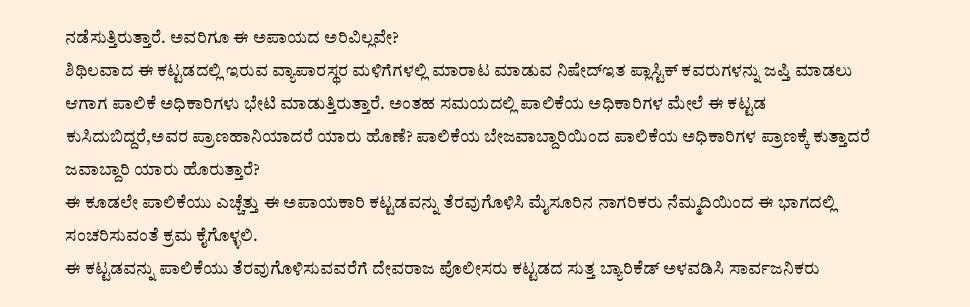ನಡೆಸುತ್ತಿರುತ್ತಾರೆ. ಅವರಿಗೂ ಈ ಅಪಾಯದ ಅರಿವಿಲ್ಲವೇ?
ಶಿಥಿಲವಾದ ಈ ಕಟ್ಟಡದಲ್ಲಿ ಇರುವ ವ್ಯಾಪಾರಸ್ಥರ ಮಳಿಗೆಗಳಲ್ಲಿ ಮಾರಾಟ ಮಾಡುವ ನಿಷೇದ್ಇತ ಪ್ಲಾಸ್ಟಿಕ್ ಕವರುಗಳನ್ನು ಜಪ್ತಿ ಮಾಡಲು ಆಗಾಗ ಪಾಲಿಕೆ ಅಧಿಕಾರಿಗಳು ಭೇಟಿ ಮಾಡುತ್ತಿರುತ್ತಾರೆ. ಅಂತಹ ಸಮಯದಲ್ಲಿ ಪಾಲಿಕೆಯ ಅಧಿಕಾರಿಗಳ ಮೇಲೆ ಈ ಕಟ್ಟಡ ಕುಸಿದುಬಿದ್ದರೆ,ಅವರ ಪ್ರಾಣಹಾನಿಯಾದರೆ ಯಾರು ಹೊಣೆ? ಪಾಲಿಕೆಯ ಬೇಜವಾಬ್ದಾರಿಯಿಂದ ಪಾಲಿಕೆಯ ಅಧಿಕಾರಿಗಳ ಪ್ರಾಣಕ್ಕೆ ಕುತ್ತಾದರೆ ಜವಾಬ್ದಾರಿ ಯಾರು ಹೊರುತ್ತಾರೆ?
ಈ ಕೂಡಲೇ ಪಾಲಿಕೆಯು ಎಚ್ಚೆತ್ತು ಈ ಅಪಾಯಕಾರಿ ಕಟ್ಟಡವನ್ನು ತೆರವುಗೊಳಿಸಿ ಮೈಸೂರಿನ ನಾಗರಿಕರು ನೆಮ್ಮದಿಯಿಂದ ಈ ಭಾಗದಲ್ಲಿ ಸಂಚರಿಸುವಂತೆ ಕ್ರಮ ಕೈಗೊಳ್ಳಲಿ.
ಈ ಕಟ್ಟಡವನ್ನು ಪಾಲಿಕೆಯು ತೆರವುಗೊಳಿಸುವವರೆಗೆ ದೇವರಾಜ ಪೊಲೀಸರು ಕಟ್ಟಡದ ಸುತ್ತ ಬ್ಯಾರಿಕೆಡ್ ಅಳವಡಿಸಿ ಸಾರ್ವಜನಿಕರು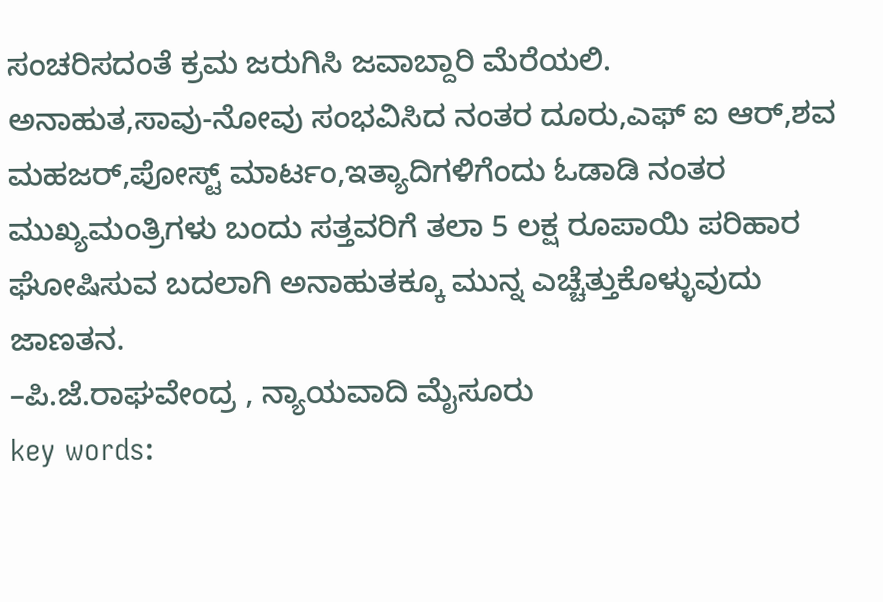ಸಂಚರಿಸದಂತೆ ಕ್ರಮ ಜರುಗಿಸಿ ಜವಾಬ್ದಾರಿ ಮೆರೆಯಲಿ.
ಅನಾಹುತ,ಸಾವು-ನೋವು ಸಂಭವಿಸಿದ ನಂತರ ದೂರು,ಎಫ್ ಐ ಆರ್,ಶವ ಮಹಜರ್,ಪೋಸ್ಟ್ ಮಾರ್ಟಂ,ಇತ್ಯಾದಿಗಳಿಗೆಂದು ಓಡಾಡಿ ನಂತರ ಮುಖ್ಯಮಂತ್ರಿಗಳು ಬಂದು ಸತ್ತವರಿಗೆ ತಲಾ 5 ಲಕ್ಷ ರೂಪಾಯಿ ಪರಿಹಾರ ಘೋಷಿಸುವ ಬದಲಾಗಿ ಅನಾಹುತಕ್ಕೂ ಮುನ್ನ ಎಚ್ಚೆತ್ತುಕೊಳ್ಳುವುದು ಜಾಣತನ.
–ಪಿ.ಜೆ.ರಾಘವೇಂದ್ರ , ನ್ಯಾಯವಾದಿ ಮೈಸೂರು
key words: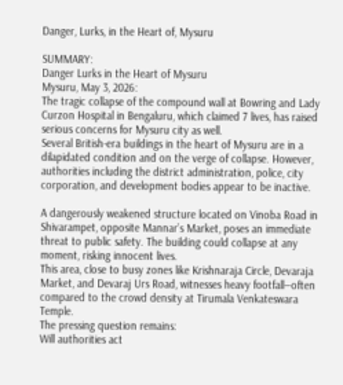Danger, Lurks, in the Heart of, Mysuru

SUMMARY:
Danger Lurks in the Heart of Mysuru
Mysuru, May 3, 2026:
The tragic collapse of the compound wall at Bowring and Lady Curzon Hospital in Bengaluru, which claimed 7 lives, has raised serious concerns for Mysuru city as well.
Several British-era buildings in the heart of Mysuru are in a dilapidated condition and on the verge of collapse. However, authorities including the district administration, police, city corporation, and development bodies appear to be inactive.

A dangerously weakened structure located on Vinoba Road in Shivarampet, opposite Mannar’s Market, poses an immediate threat to public safety. The building could collapse at any moment, risking innocent lives.
This area, close to busy zones like Krishnaraja Circle, Devaraja Market, and Devaraj Urs Road, witnesses heavy footfall—often compared to the crowd density at Tirumala Venkateswara Temple.
The pressing question remains:
Will authorities act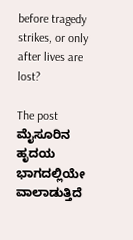before tragedy strikes, or only after lives are lost?

The post ಮೈಸೂರಿನ ಹೃದಯ ಭಾಗದಲ್ಲಿಯೇ ವಾಲಾಡುತ್ತಿದೆ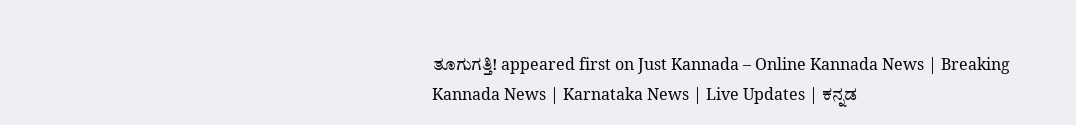ತೂಗುಗತ್ತಿ! appeared first on Just Kannada – Online Kannada News | Breaking Kannada News | Karnataka News | Live Updates | ಕನ್ನಡ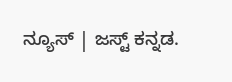ನ್ಯೂಸ್ | ಜಸ್ಟ್ ಕನ್ನಡ.